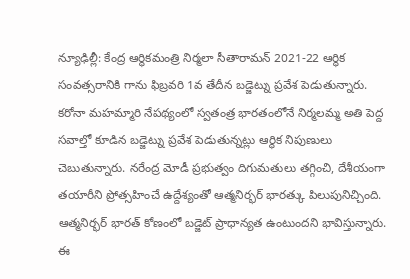న్యూఢిల్లీ: కేంద్ర ఆర్థికమంత్రి నిర్మలా సీతారామన్ 2021-22 ఆర్థిక సంవత్సరానికి గాను ఫిబ్రవరి 1వ తేదీన బడ్జెట్ను ప్రవేశ పెడుతున్నారు. కరోనా మహమ్మారి నేపథ్యంలో స్వతంత్ర భారతంలోనే నిర్మలమ్మ అతి పెద్ద సవాల్తో కూడిన బడ్జెట్ను ప్రవేశ పెడుతున్నట్లు ఆర్థిక నిపుణులు చెబుతున్నారు. నరేంద్ర మోడీ ప్రభుత్వం దిగుమతులు తగ్గించి, దేశీయంగా తయారీని ప్రోత్సహించే ఉద్దేశ్యంతో ఆత్మనిర్భర్ భారత్కు పిలుపునిచ్చింది. ఆత్మనిర్భర్ భారత్ కోణంలో బడ్జెట్ ప్రాధాన్యత ఉంటుందని భావిస్తున్నారు. ఈ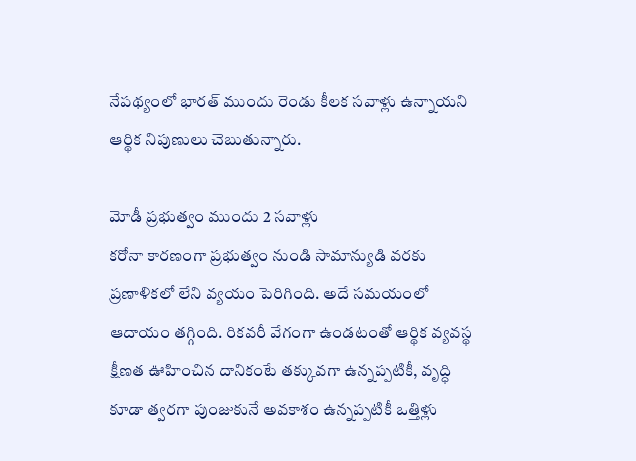నేపథ్యంలో భారత్ ముందు రెండు కీలక సవాళ్లు ఉన్నాయని ఆర్థిక నిపుణులు చెబుతున్నారు.

మోడీ ప్రభుత్వం ముందు 2 సవాళ్లు
కరోనా కారణంగా ప్రభుత్వం నుండి సామాన్యుడి వరకు ప్రణాళికలో లేని వ్యయం పెరిగింది. అదే సమయంలో ఆదాయం తగ్గింది. రికవరీ వేగంగా ఉండటంతో ఆర్థిక వ్యవస్థ క్షీణత ఊహించిన దానికంటే తక్కువగా ఉన్నప్పటికీ, వృద్ధి కూడా త్వరగా పుంజుకునే అవకాశం ఉన్నప్పటికీ ఒత్తిళ్లు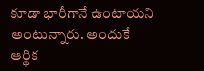కూడా భారీగానే ఉంటాయని అంటున్నారు. అందుకే ఆర్థిక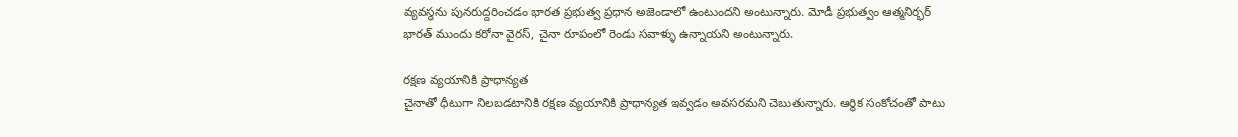వ్యవస్థను పునరుద్దరించడం భారత ప్రభుత్వ ప్రధాన అజెండాలో ఉంటుందని అంటున్నారు. మోడీ ప్రభుత్వం ఆత్మనిర్భర్ భారత్ ముందు కరోనా వైరస్, చైనా రూపంలో రెండు సవాళ్ళు ఉన్నాయని అంటున్నారు.

రక్షణ వ్యయానికి ప్రాధాన్యత
చైనాతో ధీటుగా నిలబడటానికి రక్షణ వ్యయానికి ప్రాధాన్యత ఇవ్వడం అవసరమని చెబుతున్నారు. ఆర్థిక సంకోచంతో పాటు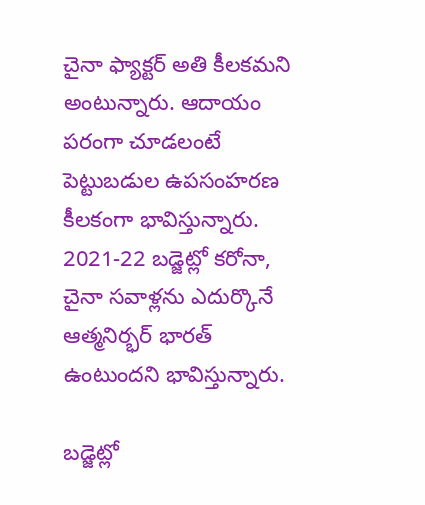చైనా ఫ్యాక్టర్ అతి కీలకమని అంటున్నారు. ఆదాయం పరంగా చూడలంటే పెట్టుబడుల ఉపసంహరణ కీలకంగా భావిస్తున్నారు. 2021-22 బడ్జెట్లో కరోనా, చైనా సవాళ్లను ఎదుర్కొనే ఆత్మనిర్భర్ భారత్ ఉంటుందని భావిస్తున్నారు.

బడ్జెట్లో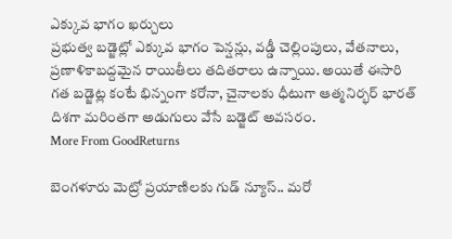ఎక్కువ భాగం ఖర్చులు
ప్రభుత్వ బడ్జెట్లో ఎక్కువ భాగం పెన్షన్లు, వడ్డీ చెల్లింపులు, వేతనాలు, ప్రణాళికాబద్దమైన రాయితీలు తదితరాలు ఉన్నాయి. అయితే ఈసారి గత బడ్జెట్ల కంటే భిన్నంగా కరోనా, చైనాలకు ధీటుగా ఆత్మనిర్భర్ భారత్ దిశగా మరింతగా అడుగులు వేసే బడ్జెట్ అవసరం.
More From GoodReturns

బెంగళూరు మెట్రో ప్రయాణిలకు గుడ్ న్యూస్.. మరో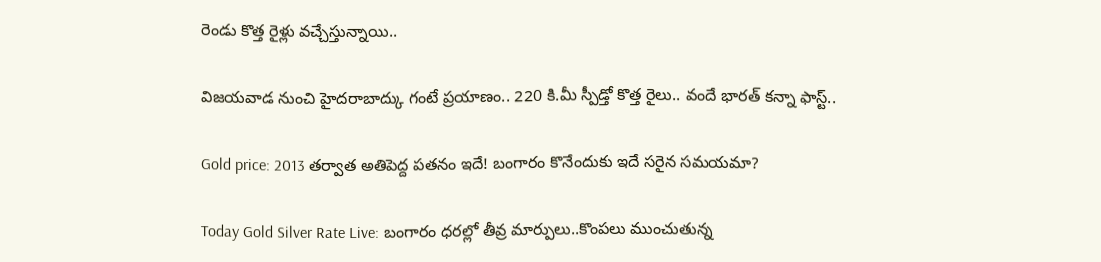రెండు కొత్త రైళ్లు వచ్చేస్తున్నాయి..

విజయవాడ నుంచి హైదరాబాద్కు గంటే ప్రయాణం.. 220 కి.మీ స్పీడ్తో కొత్త రైలు.. వందే భారత్ కన్నా ఫాస్ట్..

Gold price: 2013 తర్వాత అతిపెద్ద పతనం ఇదే! బంగారం కొనేందుకు ఇదే సరైన సమయమా?

Today Gold Silver Rate Live: బంగారం ధరల్లో తీవ్ర మార్పులు..కొంపలు ముంచుతున్న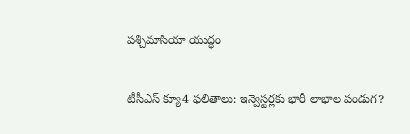పశ్చిమాసియా యుద్ధం

టీసీఎస్ క్యూ4 ఫలితాలు: ఇన్వెస్టర్లకు భారీ లాభాల పండుగ?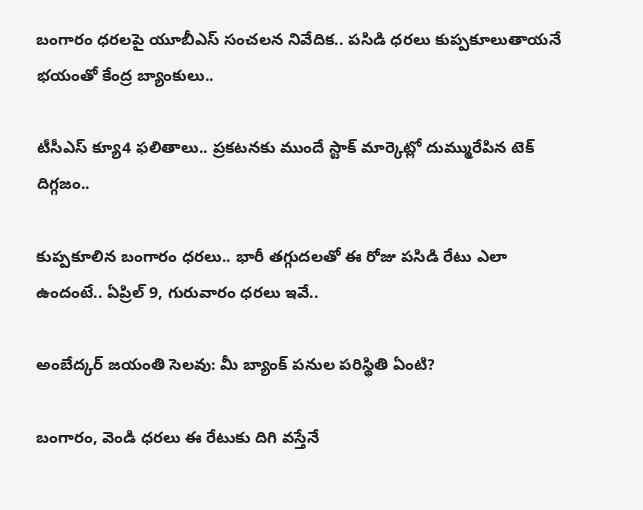బంగారం ధరలపై యూబీఎస్ సంచలన నివేదిక.. పసిడి ధరలు కుప్పకూలుతాయనే భయంతో కేంద్ర బ్యాంకులు..

టీసీఎస్ క్యూ4 ఫలితాలు.. ప్రకటనకు ముందే స్టాక్ మార్కెట్లో దుమ్మురేపిన టెక్ దిగ్గజం..

కుప్పకూలిన బంగారం ధరలు.. భారీ తగ్గుదలతో ఈ రోజు పసిడి రేటు ఎలా ఉందంటే.. ఏప్రిల్ 9, గురువారం ధరలు ఇవే..

అంబేద్కర్ జయంతి సెలవు: మీ బ్యాంక్ పనుల పరిస్థితి ఏంటి?

బంగారం, వెండి ధరలు ఈ రేటుకు దిగి వస్తేనే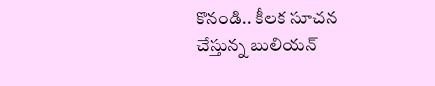కొనండి.. కీలక సూచన చేస్తున్న బులియన్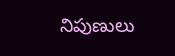నిపుణులు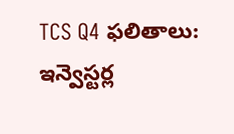TCS Q4 ఫలితాలు: ఇన్వెస్టర్ల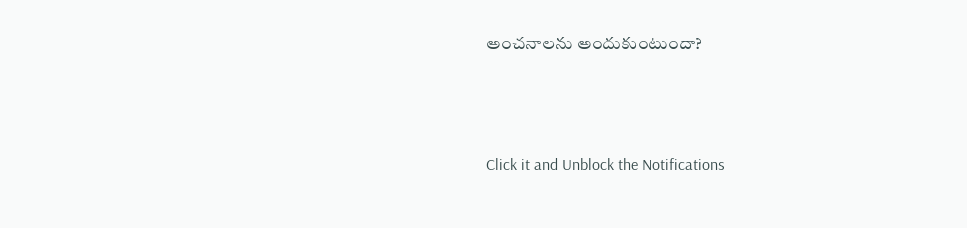అంచనాలను అందుకుంటుందా?



Click it and Unblock the Notifications